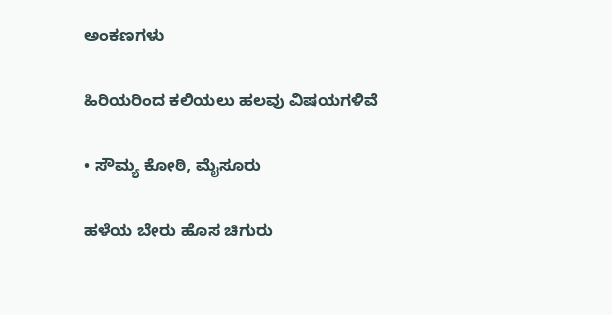ಅಂಕಣಗಳು

ಹಿರಿಯರಿಂದ ಕಲಿಯಲು ಹಲವು ವಿಷಯಗಳಿವೆ

• ಸೌಮ್ಯ ಕೋಠಿ, ಮೈಸೂರು

ಹಳೆಯ ಬೇರು ಹೊಸ ಚಿಗುರು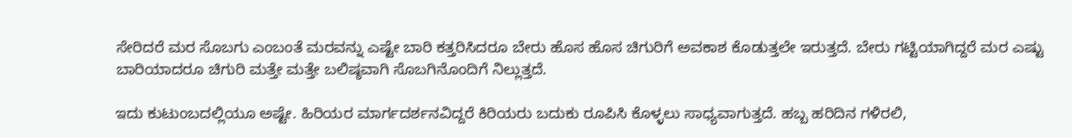ಸೇರಿದರೆ ಮರ ಸೊಬಗು ಎಂಬಂತೆ ಮರವನ್ನು ಎಷ್ಟೇ ಬಾರಿ ಕತ್ತರಿಸಿದರೂ ಬೇರು ಹೊಸ ಹೊಸ ಚಿಗುರಿಗೆ ಅವಕಾಶ ಕೊಡುತ್ತಲೇ ಇರುತ್ತದೆ. ಬೇರು ಗಟ್ಟಿಯಾಗಿದ್ದರೆ ಮರ ಎಷ್ಟು ಬಾರಿಯಾದರೂ ಚಿಗುರಿ ಮತ್ತೇ ಮತ್ತೇ ಬಲಿಷ್ಠವಾಗಿ ಸೊಬಗಿನೊಂದಿಗೆ ನಿಲ್ಲುತ್ತದೆ.

ಇದು ಕುಟುಂಬದಲ್ಲಿಯೂ ಅಷ್ಟೇ. ಹಿರಿಯರ ಮಾರ್ಗದರ್ಶನವಿದ್ದರೆ ಕಿರಿಯರು ಬದುಕು ರೂಪಿಸಿ ಕೊಳ್ಳಲು ಸಾಧ್ಯವಾಗುತ್ತದೆ. ಹಬ್ಬ ಹರಿದಿನ ಗಳಿರಲಿ,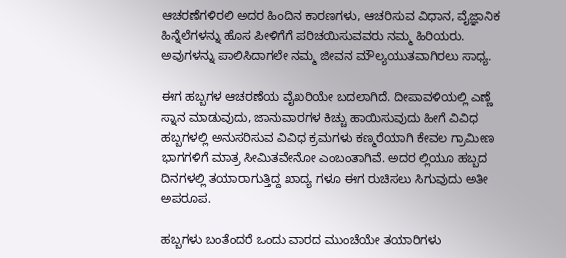ಆಚರಣೆಗಳಿರಲಿ ಅದರ ಹಿಂದಿನ ಕಾರಣಗಳು, ಆಚರಿಸುವ ವಿಧಾನ, ವೈಜ್ಞಾನಿಕ ಹಿನ್ನೆಲೆಗಳನ್ನು ಹೊಸ ಪೀಳಿಗೆಗೆ ಪರಿಚಯಿಸುವವರು ನಮ್ಮ ಹಿರಿಯರು. ಅವುಗಳನ್ನು ಪಾಲಿಸಿದಾಗಲೇ ನಮ್ಮ ಜೀವನ ಮೌಲ್ಯಯುತವಾಗಿರಲು ಸಾಧ್ಯ.

ಈಗ ಹಬ್ಬಗಳ ಆಚರಣೆಯ ವೈಖರಿಯೇ ಬದಲಾಗಿದೆ. ದೀಪಾವಳಿಯಲ್ಲಿ ಎಣ್ಣೆ ಸ್ನಾನ ಮಾಡುವುದು, ಜಾನುವಾರಗಳ ಕಿಚ್ಚು ಹಾಯಿಸುವುದು ಹೀಗೆ ವಿವಿಧ ಹಬ್ಬಗಳಲ್ಲಿ ಅನುಸರಿಸುವ ವಿವಿಧ ಕ್ರಮಗಳು ಕಣ್ಮರೆಯಾಗಿ ಕೇವಲ ಗ್ರಾಮೀಣ ಭಾಗಗಳಿಗೆ ಮಾತ್ರ ಸೀಮಿತವೇನೋ ಎಂಬಂತಾಗಿವೆ. ಅದರ ಲ್ಲಿಯೂ ಹಬ್ಬದ ದಿನಗಳಲ್ಲಿ ತಯಾರಾಗುತ್ತಿದ್ದ ಖಾದ್ಯ ಗಳೂ ಈಗ ರುಚಿಸಲು ಸಿಗುವುದು ಅತೀ ಅಪರೂಪ.

ಹಬ್ಬಗಳು ಬಂತೆಂದರೆ ಒಂದು ವಾರದ ಮುಂಚೆಯೇ ತಯಾರಿಗಳು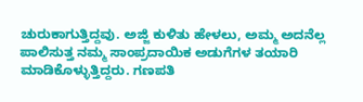ಚುರುಕಾಗುತ್ತಿದ್ದವು. ಅಜ್ಜಿ ಕುಳಿತು ಹೇಳಲು, ಅಮ್ಮ ಅದನೆಲ್ಲ ಪಾಲಿಸುತ್ತ ನಮ್ಮ ಸಾಂಪ್ರದಾಯಿಕ ಅಡುಗೆಗಳ ತಯಾರಿ ಮಾಡಿಕೊಳ್ಳುತ್ತಿದ್ದರು. ಗಣಪತಿ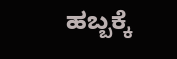ಹಬ್ಬಕ್ಕೆ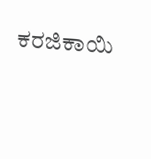ಕರಜಿಕಾಯಿ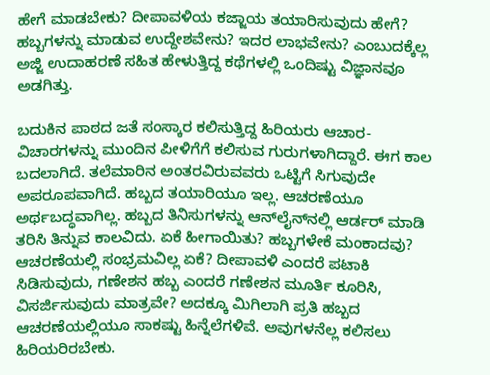ಹೇಗೆ ಮಾಡಬೇಕು? ದೀಪಾವಳಿಯ ಕಜ್ಜಾಯ ತಯಾರಿಸುವುದು ಹೇಗೆ? ಹಬ್ಬಗಳನ್ನು ಮಾಡುವ ಉದ್ದೇಶವೇನು? ಇದರ ಲಾಭವೇನು? ಎಂಬುದಕ್ಕೆಲ್ಲ ಅಜ್ಜಿ ಉದಾಹರಣೆ ಸಹಿತ ಹೇಳುತ್ತಿದ್ದ ಕಥೆಗಳಲ್ಲಿ ಒಂದಿಷ್ಟು ವಿಜ್ಞಾನವೂ ಅಡಗಿತ್ತು.

ಬದುಕಿನ ಪಾಠದ ಜತೆ ಸಂಸ್ಕಾರ ಕಲಿಸುತ್ತಿದ್ದ ಹಿರಿಯರು ಆಚಾರ-ವಿಚಾರಗಳನ್ನು ಮುಂದಿನ ಪೀಳಿಗೆಗೆ ಕಲಿಸುವ ಗುರುಗಳಾಗಿದ್ದಾರೆ. ಈಗ ಕಾಲ ಬದಲಾಗಿದೆ. ತಲೆಮಾರಿನ ಅಂತರವಿರುವವರು ಒಟ್ಟಿಗೆ ಸಿಗುವುದೇ ಅಪರೂಪವಾಗಿದೆ. ಹಬ್ಬದ ತಯಾರಿಯೂ ಇಲ್ಲ. ಆಚರಣೆಯೂ ಅರ್ಥಬದ್ಧವಾಗಿಲ್ಲ. ಹಬ್ಬದ ತಿನಿಸುಗಳನ್ನು ಆನ್‌ಲೈನ್‌ನಲ್ಲಿ ಆರ್ಡರ್ ಮಾಡಿ ತರಿಸಿ ತಿನ್ನುವ ಕಾಲವಿದು. ಏಕೆ ಹೀಗಾಯಿತು? ಹಬ್ಬಗಳೇಕೆ ಮಂಕಾದವು? ಆಚರಣೆಯಲ್ಲಿ ಸಂಭ್ರಮವಿಲ್ಲ ಏಕೆ? ದೀಪಾವಳಿ ಎಂದರೆ ಪಟಾಕಿ ಸಿಡಿಸುವುದು, ಗಣೇಶನ ಹಬ್ಬ ಎಂದರೆ ಗಣೇಶನ ಮೂರ್ತಿ ಕೂರಿಸಿ, ವಿಸರ್ಜಿಸುವುದು ಮಾತ್ರವೇ? ಅದಕ್ಕೂ ಮಿಗಿಲಾಗಿ ಪ್ರತಿ ಹಬ್ಬದ ಆಚರಣೆಯಲ್ಲಿಯೂ ಸಾಕಷ್ಟು ಹಿನ್ನೆಲೆಗಳಿವೆ. ಅವುಗಳನೆಲ್ಲ ಕಲಿಸಲು ಹಿರಿಯರಿರಬೇಕು.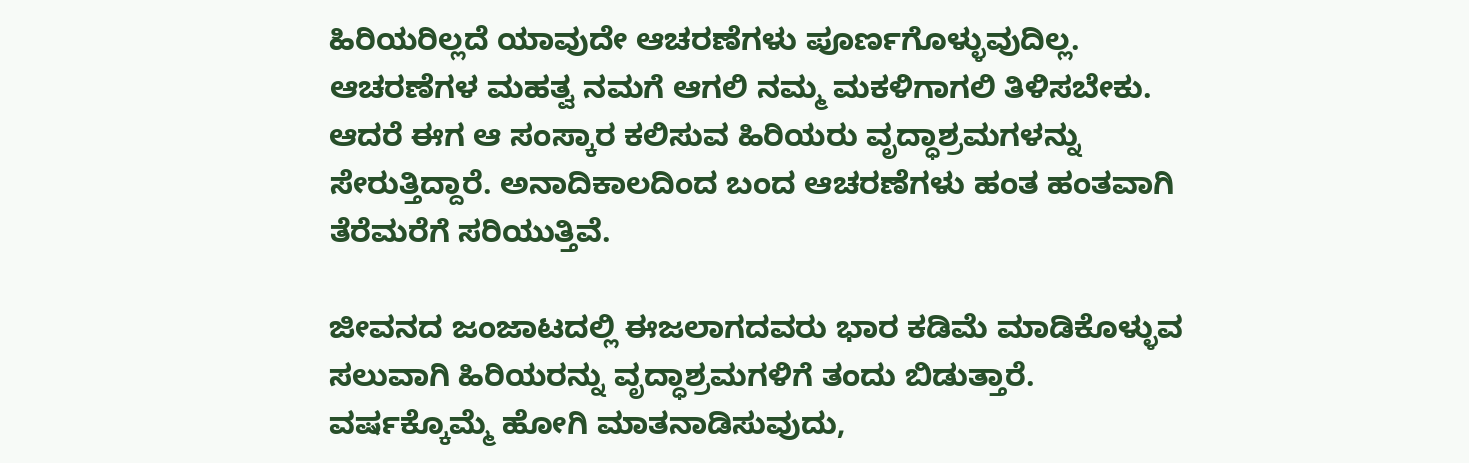ಹಿರಿಯರಿಲ್ಲದೆ ಯಾವುದೇ ಆಚರಣೆಗಳು ಪೂರ್ಣಗೊಳ್ಳುವುದಿಲ್ಲ. ಆಚರಣೆಗಳ ಮಹತ್ವ ನಮಗೆ ಆಗಲಿ ನಮ್ಮ ಮಕಳಿಗಾಗಲಿ ತಿಳಿಸಬೇಕು. ಆದರೆ ಈಗ ಆ ಸಂಸ್ಕಾರ ಕಲಿಸುವ ಹಿರಿಯರು ವೃದ್ಧಾಶ್ರಮಗಳನ್ನು ಸೇರುತ್ತಿದ್ದಾರೆ. ಅನಾದಿಕಾಲದಿಂದ ಬಂದ ಆಚರಣೆಗಳು ಹಂತ ಹಂತವಾಗಿ ತೆರೆಮರೆಗೆ ಸರಿಯುತ್ತಿವೆ.

ಜೀವನದ ಜಂಜಾಟದಲ್ಲಿ ಈಜಲಾಗದವರು ಭಾರ ಕಡಿಮೆ ಮಾಡಿಕೊಳ್ಳುವ ಸಲುವಾಗಿ ಹಿರಿಯರನ್ನು ವೃದ್ಧಾಶ್ರಮಗಳಿಗೆ ತಂದು ಬಿಡುತ್ತಾರೆ. ವರ್ಷಕ್ಕೊಮ್ಮೆ ಹೋಗಿ ಮಾತನಾಡಿಸುವುದು,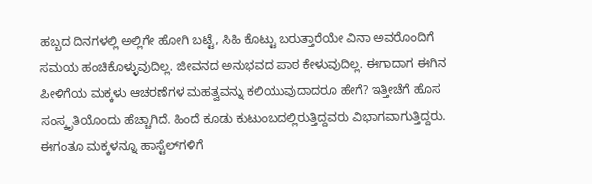ಹಬ್ಬದ ದಿನಗಳಲ್ಲಿ ಅಲ್ಲಿಗೇ ಹೋಗಿ ಬಟ್ಟೆ, ಸಿಹಿ ಕೊಟ್ಟು ಬರುತ್ತಾರೆಯೇ ವಿನಾ ಅವರೊಂದಿಗೆ ಸಮಯ ಹಂಚಿಕೊಳ್ಳುವುದಿಲ್ಲ. ಜೀವನದ ಅನುಭವದ ಪಾಠ ಕೇಳುವುದಿಲ್ಲ. ಈಗಾದಾಗ ಈಗಿನ ಪೀಳಿಗೆಯ ಮಕ್ಕಳು ಆಚರಣೆಗಳ ಮಹತ್ವವನ್ನು ಕಲಿಯುವುದಾದರೂ ಹೇಗೆ? ಇತ್ತೀಚೆಗೆ ಹೊಸ ಸಂಸ್ಕೃತಿಯೊಂದು ಹೆಚ್ಚಾಗಿದೆ. ಹಿಂದೆ ಕೂಡು ಕುಟುಂಬದಲ್ಲಿರುತ್ತಿದ್ದವರು ವಿಭಾಗವಾಗುತ್ತಿದ್ದರು. ಈಗಂತೂ ಮಕ್ಕಳನ್ನೂ ಹಾಸ್ಟೆಲ್‌ಗಳಿಗೆ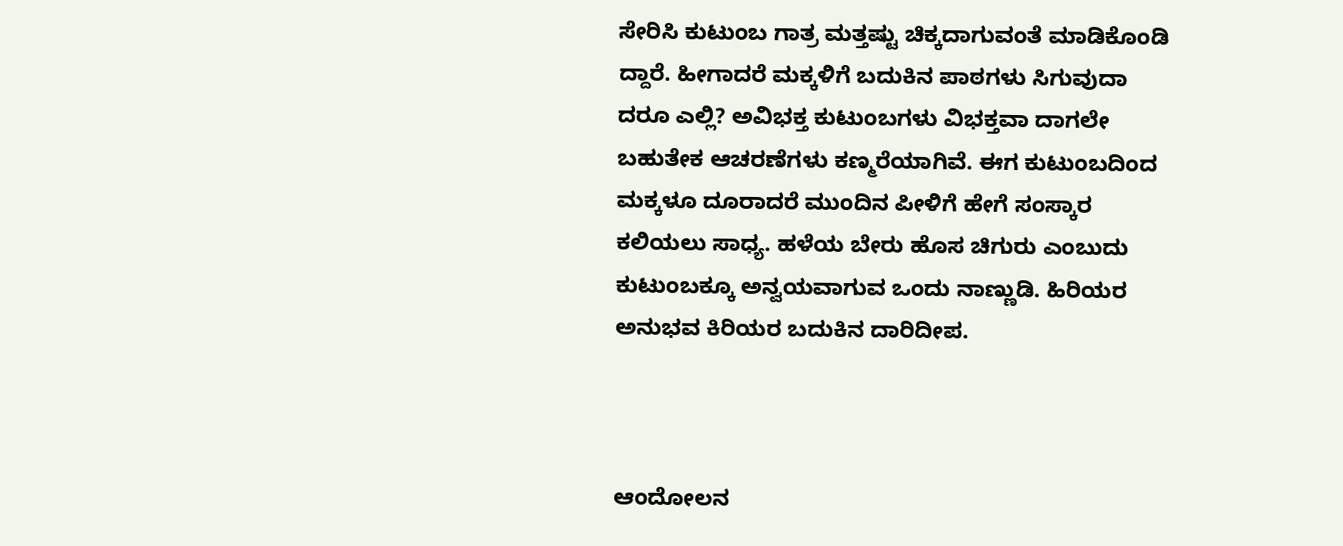ಸೇರಿಸಿ ಕುಟುಂಬ ಗಾತ್ರ ಮತ್ತಷ್ಟು ಚಿಕ್ಕದಾಗುವಂತೆ ಮಾಡಿಕೊಂಡಿ ದ್ದಾರೆ. ಹೀಗಾದರೆ ಮಕ್ಕಳಿಗೆ ಬದುಕಿನ ಪಾಠಗಳು ಸಿಗುವುದಾ ದರೂ ಎಲ್ಲಿ? ಅವಿಭಕ್ತ ಕುಟುಂಬಗಳು ವಿಭಕ್ತವಾ ದಾಗಲೇ ಬಹುತೇಕ ಆಚರಣೆಗಳು ಕಣ್ಮರೆಯಾಗಿವೆ. ಈಗ ಕುಟುಂಬದಿಂದ ಮಕ್ಕಳೂ ದೂರಾದರೆ ಮುಂದಿನ ಪೀಳಿಗೆ ಹೇಗೆ ಸಂಸ್ಕಾರ ಕಲಿಯಲು ಸಾಧ್ಯ. ಹಳೆಯ ಬೇರು ಹೊಸ ಚಿಗುರು ಎಂಬುದು ಕುಟುಂಬಕ್ಕೂ ಅನ್ವಯವಾಗುವ ಒಂದು ನಾಣ್ಣುಡಿ. ಹಿರಿಯರ ಅನುಭವ ಕಿರಿಯರ ಬದುಕಿನ ದಾರಿದೀಪ.



ಆಂದೋಲನ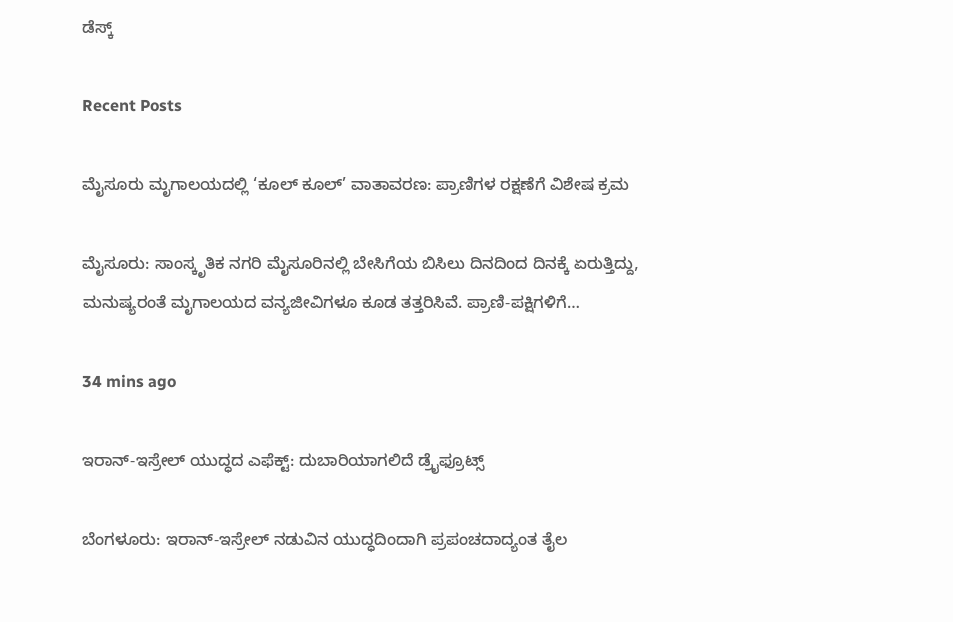ಡೆಸ್ಕ್

Recent Posts

ಮೈಸೂರು ಮೃಗಾಲಯದಲ್ಲಿ ‘ಕೂಲ್ ಕೂಲ್’ ವಾತಾವರಣ: ಪ್ರಾಣಿಗಳ ರಕ್ಷಣೆಗೆ ವಿಶೇಷ ಕ್ರಮ

ಮೈಸೂರು: ಸಾಂಸ್ಕೃತಿಕ ನಗರಿ ಮೈಸೂರಿನಲ್ಲಿ ಬೇಸಿಗೆಯ ಬಿಸಿಲು ದಿನದಿಂದ ದಿನಕ್ಕೆ ಏರುತ್ತಿದ್ದು, ಮನುಷ್ಯರಂತೆ ಮೃಗಾಲಯದ ವನ್ಯಜೀವಿಗಳೂ ಕೂಡ ತತ್ತರಿಸಿವೆ. ಪ್ರಾಣಿ-ಪಕ್ಷಿಗಳಿಗೆ…

34 mins ago

ಇರಾನ್‌-ಇಸ್ರೇಲ್‌ ಯುದ್ಧದ ಎಫೆಕ್ಟ್: ದುಬಾರಿಯಾಗಲಿದೆ ಡ್ರೈಫ್ರೂಟ್ಸ್‌

ಬೆಂಗಳೂರು: ಇರಾನ್-ಇಸ್ರೇಲ್‌ ನಡುವಿನ ಯುದ್ಧದಿಂದಾಗಿ ಪ್ರಪಂಚದಾದ್ಯಂತ ತೈಲ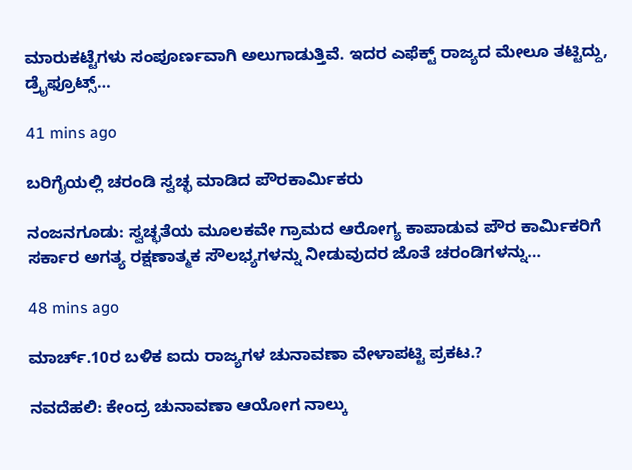ಮಾರುಕಟ್ಟೆಗಳು ಸಂಪೂರ್ಣವಾಗಿ ಅಲುಗಾಡುತ್ತಿವೆ. ಇದರ ಎಫೆಕ್ಟ್‌ ರಾಜ್ಯದ ಮೇಲೂ ತಟ್ಟಿದ್ದು, ಡ್ರೈಫ್ರೂಟ್ಸ್‌…

41 mins ago

ಬರಿಗೈಯಲ್ಲಿ ಚರಂಡಿ ಸ್ವಚ್ಛ ಮಾಡಿದ ಪೌರಕಾರ್ಮಿಕರು

ನಂಜನಗೂಡು: ಸ್ವಚ್ಛತೆಯ ಮೂಲಕವೇ ಗ್ರಾಮದ ಆರೋಗ್ಯ ಕಾಪಾಡುವ ಪೌರ ಕಾರ್ಮಿಕರಿಗೆ ಸರ್ಕಾರ ಅಗತ್ಯ ರಕ್ಷಣಾತ್ಮಕ ಸೌಲಭ್ಯಗಳನ್ನು ನೀಡುವುದರ ಜೊತೆ ಚರಂಡಿಗಳನ್ನು…

48 mins ago

ಮಾರ್ಚ್.10ರ ಬಳಿಕ ಐದು ರಾಜ್ಯಗಳ ಚುನಾವಣಾ ವೇಳಾಪಟ್ಟಿ ಪ್ರಕಟ.?

ನವದೆಹಲಿ: ಕೇಂದ್ರ ಚುನಾವಣಾ ಆಯೋಗ ನಾಲ್ಕು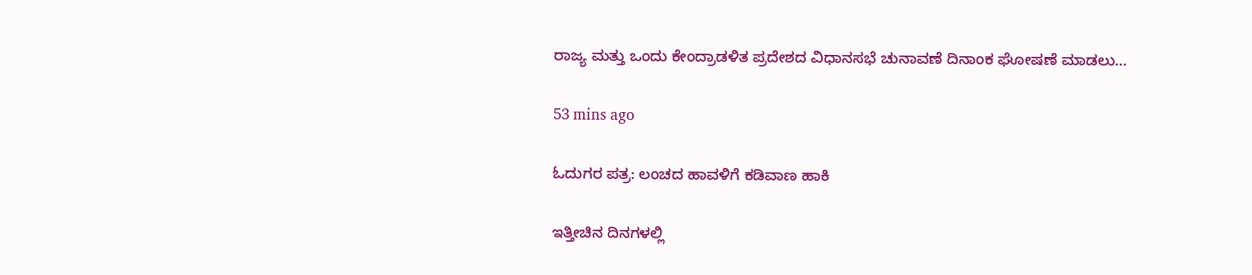ರಾಜ್ಯ ಮತ್ತು ಒಂದು ಕೇಂದ್ರಾಡಳಿತ ಪ್ರದೇಶದ ವಿಧಾನಸಭೆ ಚುನಾವಣೆ ದಿನಾಂಕ ಘೋಷಣೆ ಮಾಡಲು…

53 mins ago

ಓದುಗರ ಪತ್ರ: ಲಂಚದ ಹಾವಳಿಗೆ ಕಡಿವಾಣ ಹಾಕಿ

ಇತ್ತೀಚಿನ ದಿನಗಳಲ್ಲಿ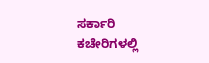ಸರ್ಕಾರಿ ಕಚೇರಿಗಳಲ್ಲಿ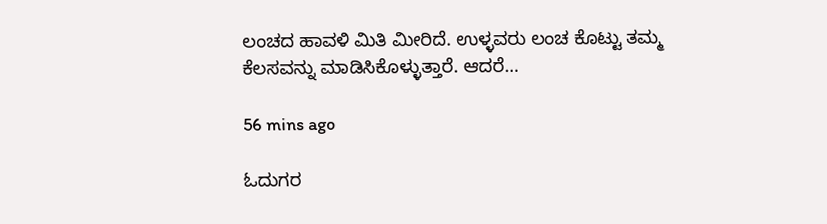ಲಂಚದ ಹಾವಳಿ ಮಿತಿ ಮೀರಿದೆ. ಉಳ್ಳವರು ಲಂಚ ಕೊಟ್ಟು ತಮ್ಮ ಕೆಲಸವನ್ನು ಮಾಡಿಸಿಕೊಳ್ಳುತ್ತಾರೆ. ಆದರೆ…

56 mins ago

ಓದುಗರ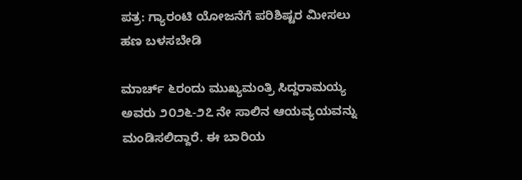ಪತ್ರ: ಗ್ಯಾರಂಟಿ ಯೋಜನೆಗೆ ಪರಿಶಿಷ್ಟರ ಮೀಸಲು ಹಣ ಬಳಸಬೇಡಿ

ಮಾರ್ಚ್ ೬ರಂದು ಮುಖ್ಯಮಂತ್ರಿ ಸಿದ್ದರಾಮಯ್ಯ ಅವರು ೨೦೨೬-೨೭ ನೇ ಸಾಲಿನ ಆಯವ್ಯಯವನ್ನು ಮಂಡಿಸಲಿದ್ದಾರೆ. ಈ ಬಾರಿಯ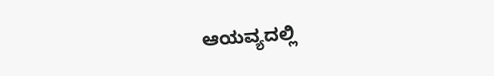ಆಯವ್ಯದಲ್ಲಿ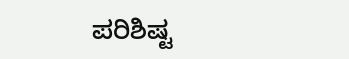ಪರಿಶಿಷ್ಟ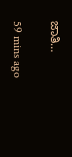ಜಾತಿ…

59 mins ago